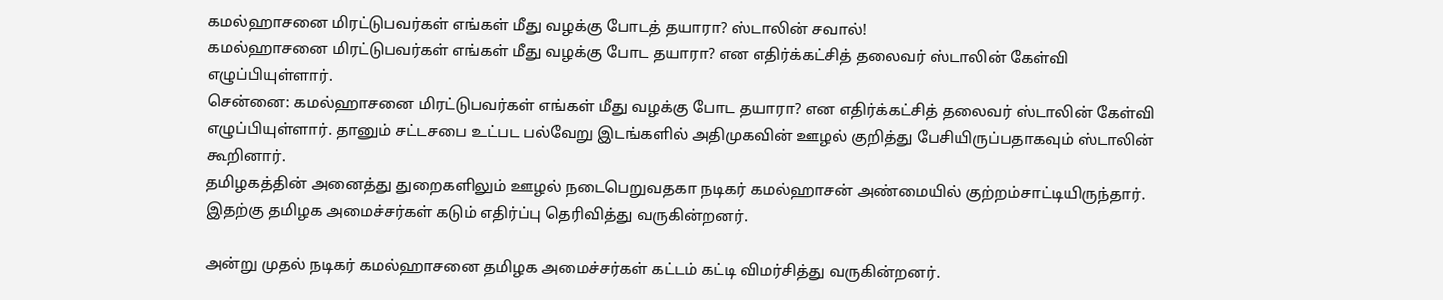கமல்ஹாசனை மிரட்டுபவர்கள் எங்கள் மீது வழக்கு போடத் தயாரா? ஸ்டாலின் சவால்!
கமல்ஹாசனை மிரட்டுபவர்கள் எங்கள் மீது வழக்கு போட தயாரா? என எதிர்க்கட்சித் தலைவர் ஸ்டாலின் கேள்வி எழுப்பியுள்ளார்.
சென்னை: கமல்ஹாசனை மிரட்டுபவர்கள் எங்கள் மீது வழக்கு போட தயாரா? என எதிர்க்கட்சித் தலைவர் ஸ்டாலின் கேள்வி எழுப்பியுள்ளார். தானும் சட்டசபை உட்பட பல்வேறு இடங்களில் அதிமுகவின் ஊழல் குறித்து பேசியிருப்பதாகவும் ஸ்டாலின் கூறினார்.
தமிழகத்தின் அனைத்து துறைகளிலும் ஊழல் நடைபெறுவதகா நடிகர் கமல்ஹாசன் அண்மையில் குற்றம்சாட்டியிருந்தார். இதற்கு தமிழக அமைச்சர்கள் கடும் எதிர்ப்பு தெரிவித்து வருகின்றனர்.

அன்று முதல் நடிகர் கமல்ஹாசனை தமிழக அமைச்சர்கள் கட்டம் கட்டி விமர்சித்து வருகின்றனர்.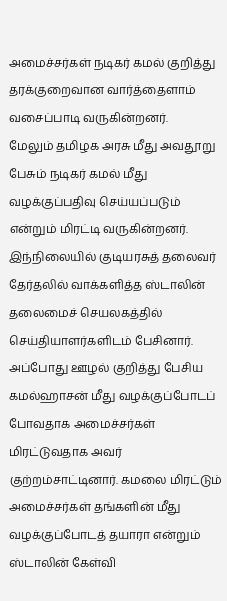அமைச்சர்கள் நடிகர் கமல் குறித்து தரக்குறைவான வார்த்தைளாம் வசைப்பாடி வருகின்றனர்.
மேலும் தமிழக அரசு மீது அவதூறு பேசும் நடிகர் கமல் மீது வழக்குப்பதிவு செய்யப்படும் என்றும் மிரட்டி வருகின்றனர். இந்நிலையில் குடியரசுத் தலைவர் தேர்தலில் வாக்களித்த ஸ்டாலின் தலைமைச் செயலகத்தில் செய்தியாளர்களிடம் பேசினார்.
அப்போது ஊழல் குறித்து பேசிய கமல்ஹாசன் மீது வழக்குப்போடப் போவதாக அமைச்சர்கள் மிரட்டுவதாக அவர் குற்றம்சாட்டினார். கமலை மிரட்டும் அமைச்சர்கள் தங்களின் மீது வழக்குப்போடத் தயாரா என்றும் ஸ்டாலின் கேள்வி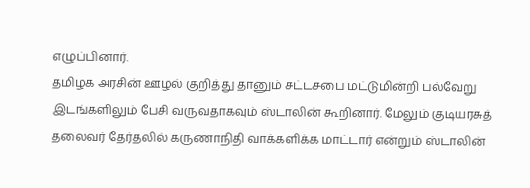எழுப்பினார்.
தமிழக அரசின் ஊழல் குறித்து தானும் சட்டசபை மட்டுமின்றி பல்வேறு இடங்களிலும் பேசி வருவதாகவும் ஸ்டாலின் கூறினார். மேலும் குடியரசுத் தலைவர் தேர்தலில் கருணாநிதி வாக்களிக்க மாட்டார் என்றும் ஸ்டாலின்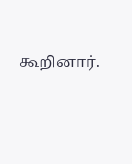கூறினார்.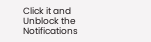Click it and Unblock the Notifications